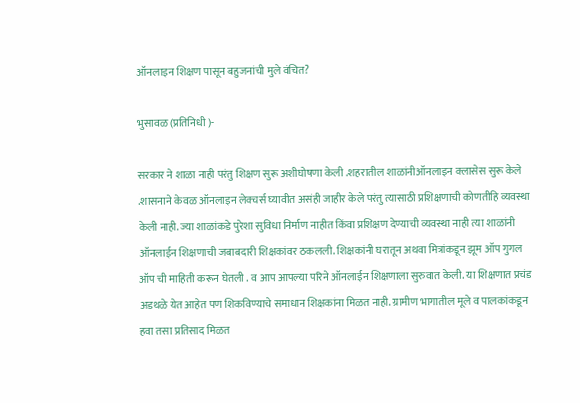ऑनलाइन शिक्षण पासून बहुजनांची मुले वंचित?

भुसावळ (प्रतिनिधी )-

सरकार ने शाळा नाही परंतु शिक्षण सुरू अशीघोषणा केली .शहरातील शाळांनीऑनलाइन क्लासेस सुरू केले .शासनाने केवळ ऑनलाइन लेक्चर्स घ्यावीत असंही जाहीर केले परंतु त्यासाठी प्रशिक्षणाची कोणतीहि व्यवस्था केली नाही. ज्या शाळांकडे पुरेशा सुविधा निर्माण नाहीत किंवा प्रशिक्षण देण्याची व्यवस्था नाही त्या शाळांनी ऑनलाईन शिक्षणाची जबाबदारी शिक्षकांवर ठकलली. शिक्षकांनी घरातून अथवा मित्रांकडून झूम ऑप गुगल ऑप ची माहिती करून घेतली . व आप आपल्या परिने ऑनलाईन शिक्षणाला सुरुवात केली. या शिक्षणात प्रचंड अडथळे येत आहेत पण शिकविण्याचे समाधान शिक्षकांना मिळत नाही. ग्रामीण भागातील मूले व पालकांकडून हवा तसा प्रतिसाद मिळत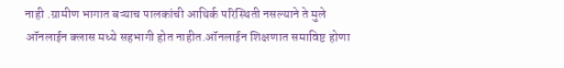नाही .ग्रामीण भागात बऱ्याच पालकांची आथिर्क परिस्थिती नसल्याने ते मुले ऑनलाईन क्लास मध्ये सहभागी होत नाहीत.ऑनलाईन शिक्षणात समाविष्ट होणा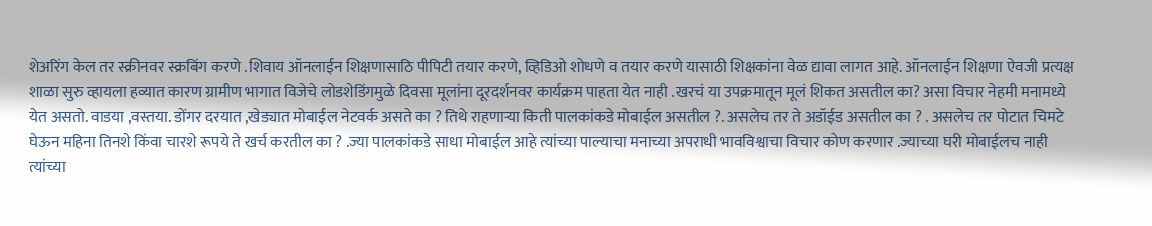शेअरिंग केल तर स्क्रीनवर स्क्रबिंग करणे .शिवाय ऑनलाईन शिक्षणासाठि पीपिटी तयार करणे, व्हिडिओ शोधणे व तयार करणे यासाठी शिक्षकांना वेळ द्यावा लागत आहे. ऑनलाईन शिक्षणा ऐवजी प्रत्यक्ष शाळा सुरु व्हायला हव्यात कारण ग्रामीण भागात विजेचे लोडशेडिंगमुळे दिवसा मूलांना दूरदर्शनवर कार्यक्रम पाहता येत नाही .खरचं या उपक्रमातून मूलं शिकत असतील का? असा विचार नेहमी मनामध्ये येत असतो. वाडया ,वस्तया. डोंगर दरयात ,खेड्यात मोबाईल नेटवर्क असते का ? तिथे राहणाऱ्या किती पालकांकडे मोबाईल असतील ?. असलेच तर ते अडॉईड असतील का ? . असलेच तर पोटात चिमटे घेऊन महिना तिनशे किंवा चारशे रूपये ते खर्च करतील का ? .ज्या पालकांकडे साधा मोबाईल आहे त्यांच्या पाल्याचा मनाच्या अपराधी भावविश्वाचा विचार कोण करणार .ज्याच्या घरी मोबाईलच नाही त्यांच्या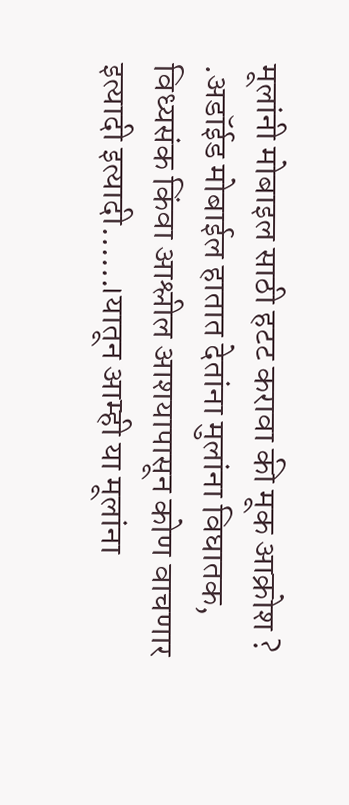मूलांनी मोबाइल साठी हटट करावा की मूक आक्रोश ? .अडॉईड मोबाईल हातात देतांना मुलांना विघातक, विध्यसंक किंवा आश्लील आशयापासून कोण वाचणार इत्यादी इत्यादी……।यातून आम्ही या मूलांना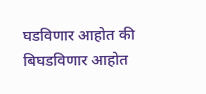घडविणार आहोत की बिघडविणार आहोत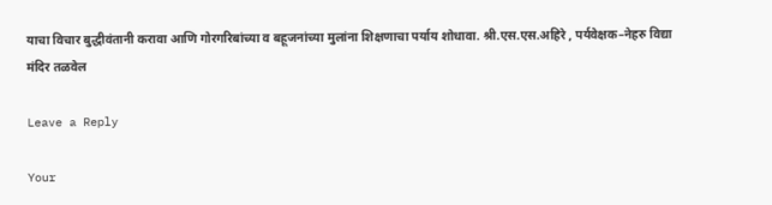याचा विचार बुद्धीवंतानी करावा आणि गोरगरिबांच्या व बहूजनांच्या मुलांना शिक्षणाचा पर्याय शोधावा. श्री.एस.एस.अहिरे , पर्यवेक्षक–नेहरु विद्या मंदिर तळवेल

Leave a Reply

Your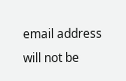email address will not be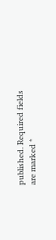published. Required fields are marked *